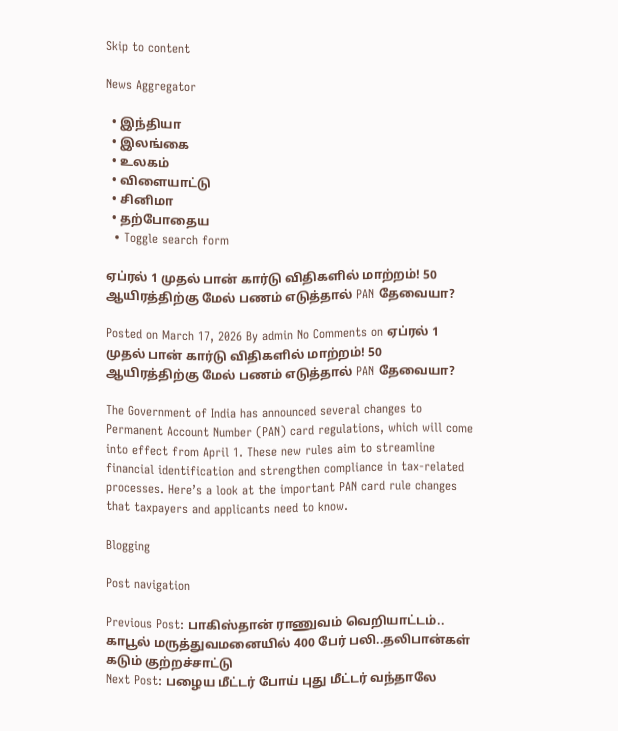Skip to content

News Aggregator

  • இந்தியா
  • இலங்கை
  • உலகம்
  • விளையாட்டு
  • சினிமா
  • தற்போதைய
  • Toggle search form

ஏப்ரல் 1 முதல் பான் கார்டு விதிகளில் மாற்றம்! 50 ஆயிரத்திற்கு மேல் பணம் எடுத்தால் PAN தேவையா?

Posted on March 17, 2026 By admin No Comments on ஏப்ரல் 1 முதல் பான் கார்டு விதிகளில் மாற்றம்! 50 ஆயிரத்திற்கு மேல் பணம் எடுத்தால் PAN தேவையா?

The Government of India has announced several changes to Permanent Account Number (PAN) card regulations, which will come into effect from April 1. These new rules aim to streamline financial identification and strengthen compliance in tax-related processes. Here’s a look at the important PAN card rule changes that taxpayers and applicants need to know.

Blogging

Post navigation

Previous Post: பாகிஸ்தான் ராணுவம் வெறியாட்டம்.. காபூல் மருத்துவமனையில் 400 பேர் பலி..தலிபான்கள் கடும் குற்றச்சாட்டு
Next Post: பழைய மீட்டர் போய் புது மீட்டர் வந்தாலே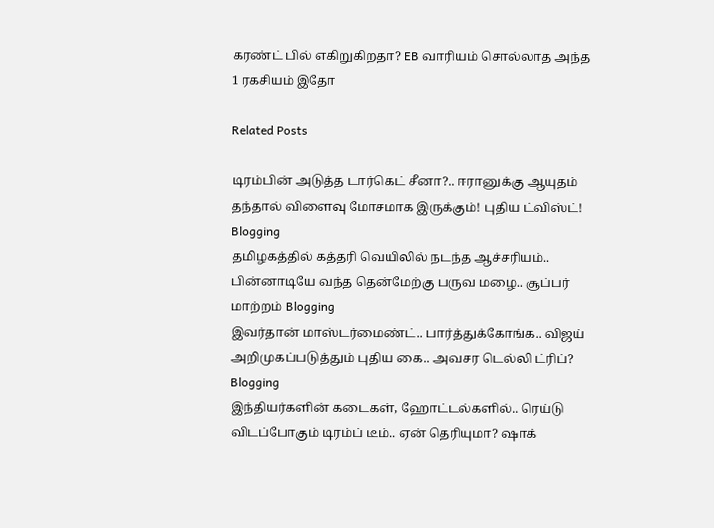கரண்ட் பில் எகிறுகிறதா? EB வாரியம் சொல்லாத அந்த 1 ரகசியம் இதோ

Related Posts

டிரம்பின் அடுத்த டார்கெட் சீனா?.. ஈரானுக்கு ஆயுதம் தந்தால் விளைவு மோசமாக இருக்கும்! புதிய ட்விஸ்ட்! Blogging
தமிழகத்தில் கத்தரி வெயிலில் நடந்த ஆச்சரியம்.. பின்னாடியே வந்த தென்மேற்கு பருவ மழை.. சூப்பர் மாற்றம் Blogging
இவர்தான் மாஸ்டர்மைண்ட்.. பார்த்துக்கோங்க.. விஜய் அறிமுகப்படுத்தும் புதிய கை.. அவசர டெல்லி ட்ரிப்? Blogging
இந்தியர்களின் கடைகள், ஹோட்டல்களில்.. ரெய்டு விடப்போகும் டிரம்ப் டீம்.. ஏன் தெரியுமா? ஷாக்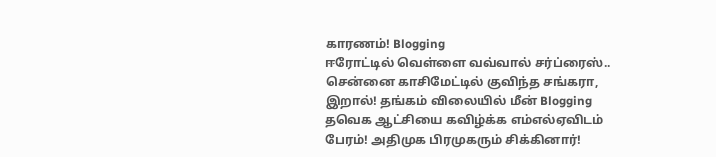காரணம்! Blogging
ஈரோட்டில் வெள்ளை வவ்வால் சர்ப்ரைஸ்.. சென்னை காசிமேட்டில் குவிந்த சங்கரா, இறால்! தங்கம் விலையில் மீன் Blogging
தவெக ஆட்சியை கவிழ்க்க எம்எல்ஏவிடம் பேரம்! அதிமுக பிரமுகரும் சிக்கினார்!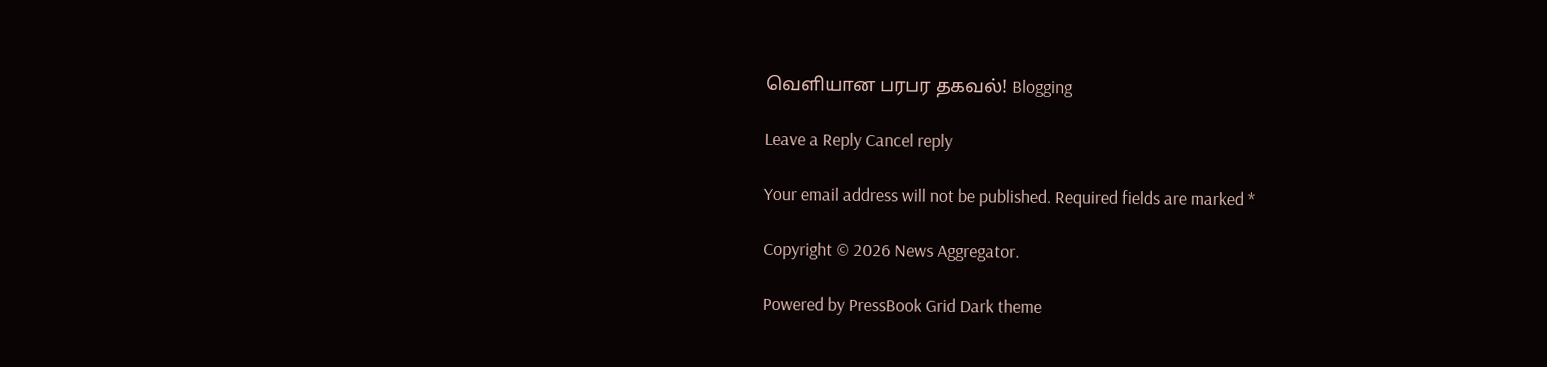வெளியான பரபர தகவல்! Blogging

Leave a Reply Cancel reply

Your email address will not be published. Required fields are marked *

Copyright © 2026 News Aggregator.

Powered by PressBook Grid Dark theme